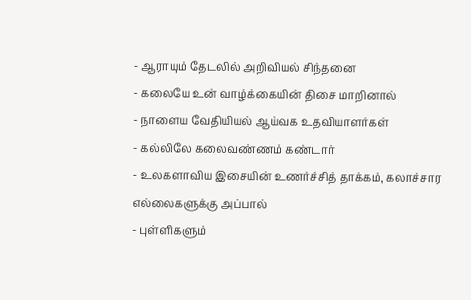- ஆராயும் தேடலில் அறிவியல் சிந்தனை
- கலையே உன் வாழ்க்கையின் திசை மாறினால்
- நாளைய வேதியியல் ஆய்வக உதவியாளர்கள்
- கல்லிலே கலைவண்ணம் கண்டார்
- உலகளாவிய இசையின் உணர்ச்சித் தாக்கம், கலாச்சார எல்லைகளுக்கு அப்பால்
- புள்ளிகளும்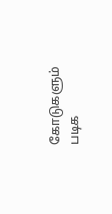கோடுகளும் படிக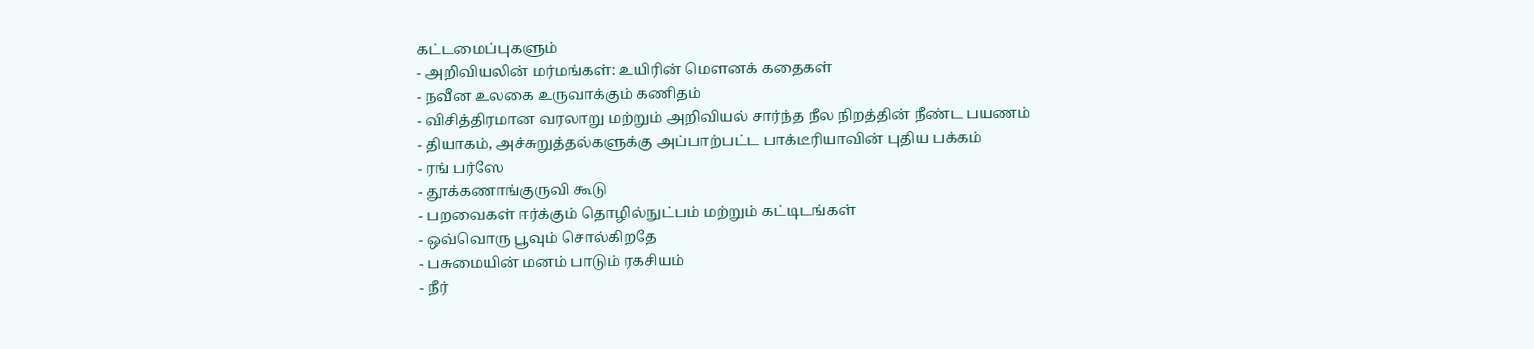கட்டமைப்புகளும்
- அறிவியலின் மர்மங்கள்: உயிரின் மௌனக் கதைகள்
- நவீன உலகை உருவாக்கும் கணிதம்
- விசித்திரமான வரலாறு மற்றும் அறிவியல் சார்ந்த நீல நிறத்தின் நீண்ட பயணம்
- தியாகம், அச்சுறுத்தல்களுக்கு அப்பாற்பட்ட பாக்டீரியாவின் புதிய பக்கம்
- ரங் பர்ஸே
- தூக்கணாங்குருவி கூடு
- பறவைகள் ஈர்க்கும் தொழில்நுட்பம் மற்றும் கட்டிடங்கள்
- ஒவ்வொரு பூவும் சொல்கிறதே
- பசுமையின் மனம் பாடும் ரகசியம்
- நீர்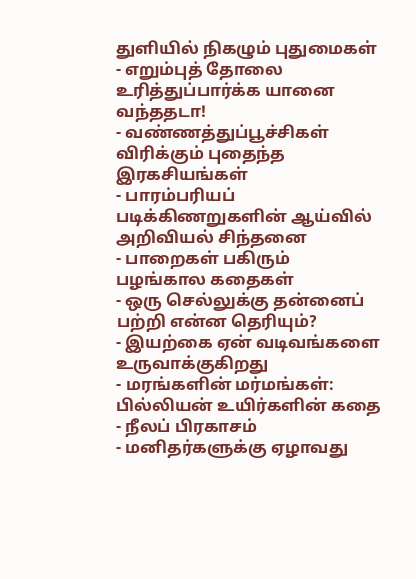துளியில் நிகழும் புதுமைகள்
- எறும்புத் தோலை உரித்துப்பார்க்க யானை வந்ததடா!
- வண்ணத்துப்பூச்சிகள் விரிக்கும் புதைந்த இரகசியங்கள்
- பாரம்பரியப் படிக்கிணறுகளின் ஆய்வில் அறிவியல் சிந்தனை
- பாறைகள் பகிரும் பழங்கால கதைகள்
- ஒரு செல்லுக்கு தன்னைப் பற்றி என்ன தெரியும்?
- இயற்கை ஏன் வடிவங்களை உருவாக்குகிறது
- மரங்களின் மர்மங்கள்: பில்லியன் உயிர்களின் கதை
- நீலப் பிரகாசம்
- மனிதர்களுக்கு ஏழாவது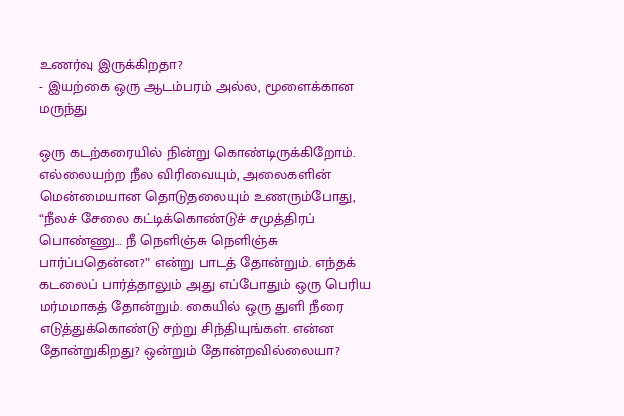உணர்வு இருக்கிறதா?
- இயற்கை ஒரு ஆடம்பரம் அல்ல, மூளைக்கான மருந்து

ஒரு கடற்கரையில் நின்று கொண்டிருக்கிறோம். எல்லையற்ற நீல விரிவையும், அலைகளின் மென்மையான தொடுதலையும் உணரும்போது, “நீலச் சேலை கட்டிக்கொண்டுச் சமுத்திரப் பொண்ணு… நீ நெளிஞ்சு நெளிஞ்சு பார்ப்பதென்ன?” என்று பாடத் தோன்றும். எந்தக் கடலைப் பார்த்தாலும் அது எப்போதும் ஒரு பெரிய மர்மமாகத் தோன்றும். கையில் ஒரு துளி நீரை எடுத்துக்கொண்டு சற்று சிந்தியுங்கள். என்ன தோன்றுகிறது? ஒன்றும் தோன்றவில்லையா?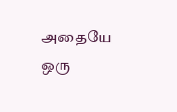அதையே ஒரு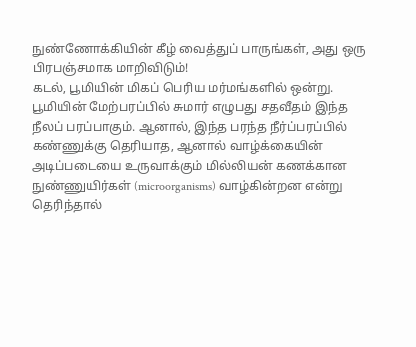நுண்ணோக்கியின் கீழ் வைத்துப் பாருங்கள், அது ஒரு பிரபஞ்சமாக மாறிவிடும்!
கடல், பூமியின் மிகப் பெரிய மர்மங்களில் ஒன்று. பூமியின் மேற்பரப்பில் சுமார் எழுபது சதவீதம் இந்த நீலப் பரப்பாகும். ஆனால், இந்த பரந்த நீர்ப்பரப்பில் கண்ணுக்கு தெரியாத, ஆனால் வாழ்க்கையின் அடிப்படையை உருவாக்கும் மில்லியன் கணக்கான நுண்ணுயிர்கள் (microorganisms) வாழ்கின்றன என்று தெரிந்தால்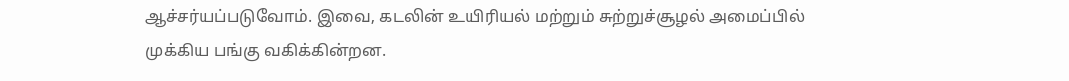ஆச்சர்யப்படுவோம். இவை, கடலின் உயிரியல் மற்றும் சுற்றுச்சூழல் அமைப்பில் முக்கிய பங்கு வகிக்கின்றன.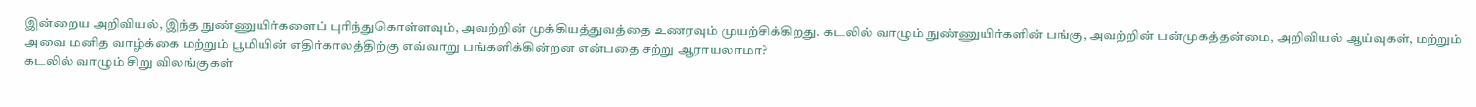இன்றைய அறிவியல், இந்த நுண்ணுயிர்களைப் புரிந்துகொள்ளவும், அவற்றின் முக்கியத்துவத்தை உணரவும் முயற்சிக்கிறது. கடலில் வாழும் நுண்ணுயிர்களின் பங்கு, அவற்றின் பன்முகத்தன்மை, அறிவியல் ஆய்வுகள், மற்றும் அவை மனித வாழ்க்கை மற்றும் பூமியின் எதிர்காலத்திற்கு எவ்வாறு பங்களிக்கின்றன என்பதை சற்று ஆராயலாமா?
கடலில் வாழும் சிறு விலங்குகள்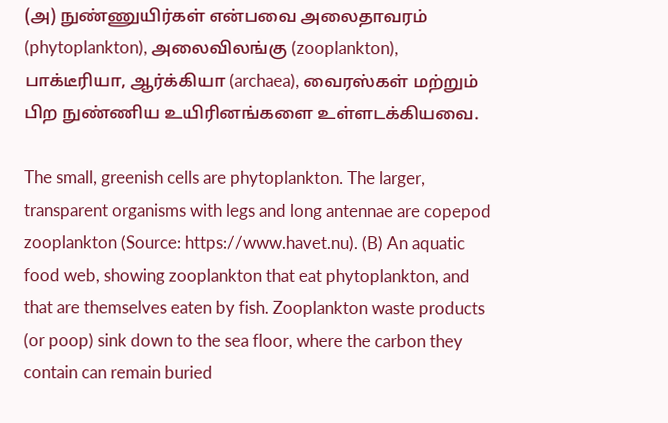(அ) நுண்ணுயிர்கள் என்பவை அலைதாவரம் (phytoplankton), அலைவிலங்கு (zooplankton), பாக்டீரியா, ஆர்க்கியா (archaea), வைரஸ்கள் மற்றும் பிற நுண்ணிய உயிரினங்களை உள்ளடக்கியவை.

The small, greenish cells are phytoplankton. The larger, transparent organisms with legs and long antennae are copepod zooplankton (Source: https://www.havet.nu). (B) An aquatic food web, showing zooplankton that eat phytoplankton, and that are themselves eaten by fish. Zooplankton waste products (or poop) sink down to the sea floor, where the carbon they contain can remain buried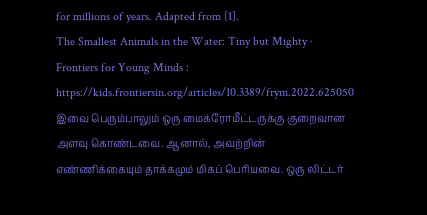for millions of years. Adapted from [1].
The Smallest Animals in the Water: Tiny but Mighty · Frontiers for Young Minds : https://kids.frontiersin.org/articles/10.3389/frym.2022.625050
இவை பெரும்பாலும் ஒரு மைக்ரோமீட்டருக்கு குறைவான அளவு கொண்டவை. ஆனால், அவற்றின் எண்ணிக்கையும் தாக்கமும் மிகப் பெரியவை. ஒரு லிட்டர்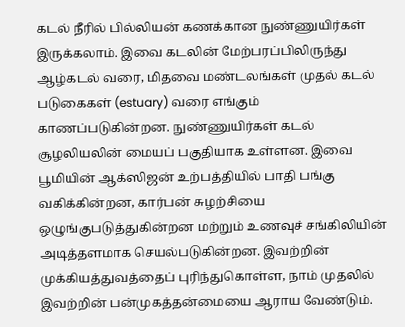கடல் நீரில் பில்லியன் கணக்கான நுண்ணுயிர்கள் இருக்கலாம். இவை கடலின் மேற்பரப்பிலிருந்து ஆழ்கடல் வரை, மிதவை மண்டலங்கள் முதல் கடல் படுகைகள் (estuary) வரை எங்கும் காணப்படுகின்றன. நுண்ணுயிர்கள் கடல் சூழலியலின் மையப் பகுதியாக உள்ளன. இவை பூமியின் ஆக்ஸிஜன் உற்பத்தியில் பாதி பங்கு வகிக்கின்றன, கார்பன் சுழற்சியை ஒழுங்குபடுத்துகின்றன மற்றும் உணவுச் சங்கிலியின் அடித்தளமாக செயல்படுகின்றன. இவற்றின் முக்கியத்துவத்தைப் புரிந்துகொள்ள, நாம் முதலில் இவற்றின் பன்முகத்தன்மையை ஆராய வேண்டும்.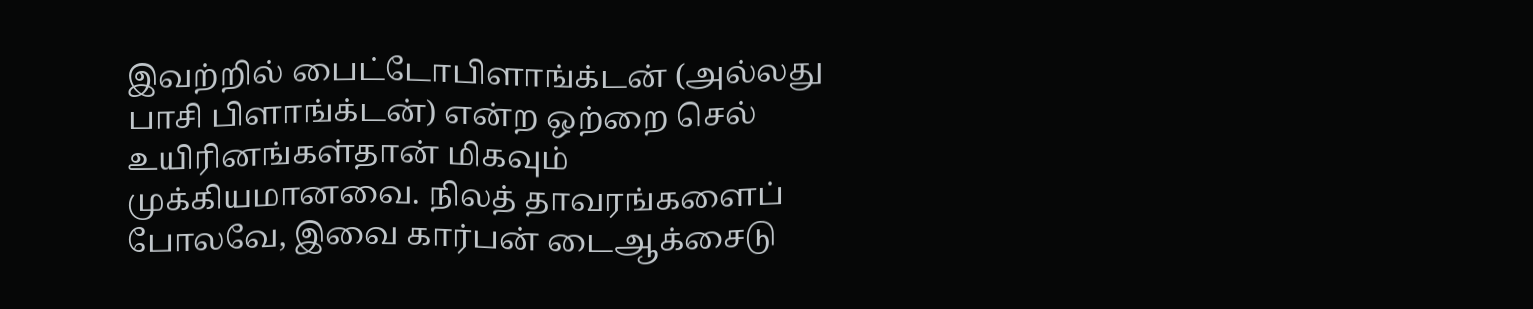இவற்றில் பைட்டோபிளாங்க்டன் (அல்லது பாசி பிளாங்க்டன்) என்ற ஒற்றை செல் உயிரினங்கள்தான் மிகவும் முக்கியமானவை. நிலத் தாவரங்களைப் போலவே, இவை கார்பன் டைஆக்சைடு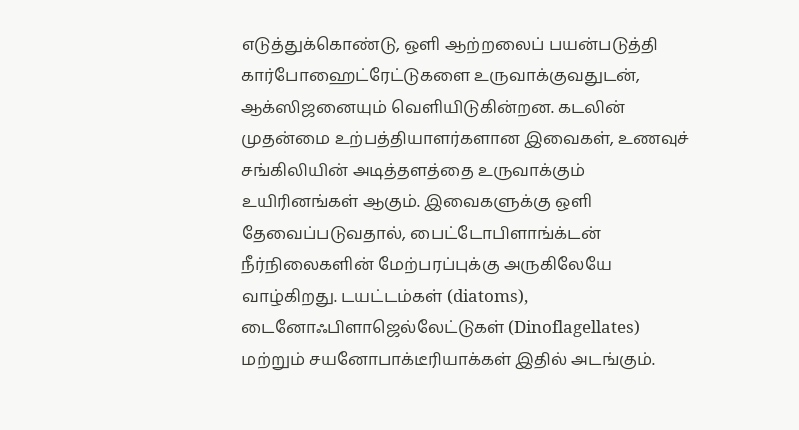எடுத்துக்கொண்டு, ஒளி ஆற்றலைப் பயன்படுத்தி கார்போஹைட்ரேட்டுகளை உருவாக்குவதுடன், ஆக்ஸிஜனையும் வெளியிடுகின்றன. கடலின் முதன்மை உற்பத்தியாளர்களான இவைகள், உணவுச் சங்கிலியின் அடித்தளத்தை உருவாக்கும் உயிரினங்கள் ஆகும். இவைகளுக்கு ஒளி தேவைப்படுவதால், பைட்டோபிளாங்க்டன் நீர்நிலைகளின் மேற்பரப்புக்கு அருகிலேயே வாழ்கிறது. டயட்டம்கள் (diatoms), டைனோஃபிளாஜெல்லேட்டுகள் (Dinoflagellates) மற்றும் சயனோபாக்டீரியாக்கள் இதில் அடங்கும்.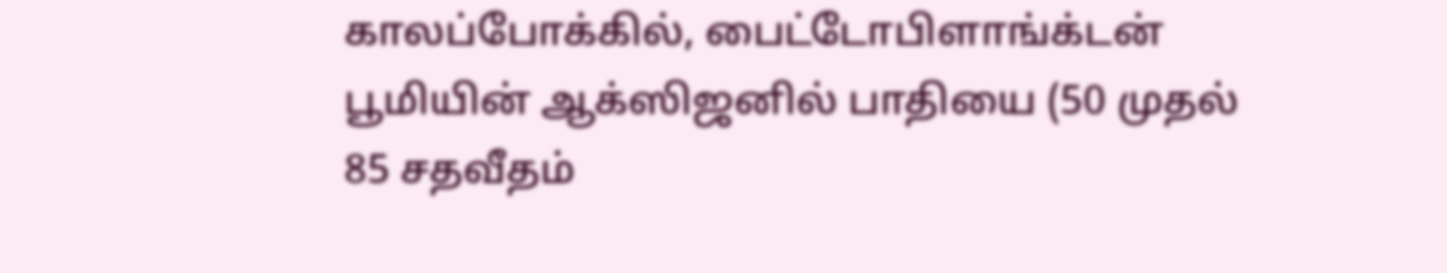காலப்போக்கில், பைட்டோபிளாங்க்டன் பூமியின் ஆக்ஸிஜனில் பாதியை (50 முதல் 85 சதவீதம்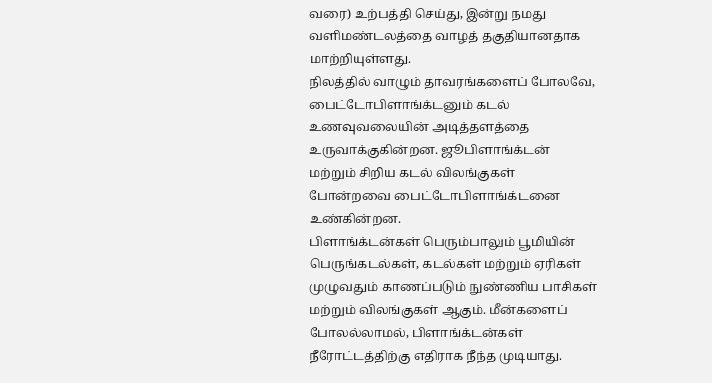வரை) உற்பத்தி செய்து, இன்று நமது வளிமண்டலத்தை வாழத் தகுதியானதாக மாற்றியுள்ளது.
நிலத்தில் வாழும் தாவரங்களைப் போலவே, பைட்டோபிளாங்க்டனும் கடல் உணவுவலையின் அடித்தளத்தை உருவாக்குகின்றன. ஜூபிளாங்க்டன் மற்றும் சிறிய கடல் விலங்குகள் போன்றவை பைட்டோபிளாங்க்டனை உண்கின்றன.
பிளாங்க்டன்கள் பெரும்பாலும் பூமியின் பெருங்கடல்கள், கடல்கள் மற்றும் ஏரிகள் முழுவதும் காணப்படும் நுண்ணிய பாசிகள் மற்றும் விலங்குகள் ஆகும். மீன்களைப் போலல்லாமல், பிளாங்க்டன்கள் நீரோட்டத்திற்கு எதிராக நீந்த முடியாது.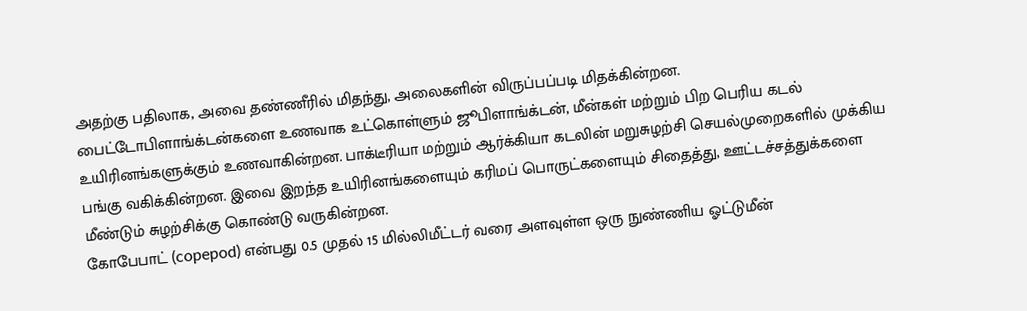அதற்கு பதிலாக, அவை தண்ணீரில் மிதந்து, அலைகளின் விருப்பப்படி மிதக்கின்றன.
பைட்டோபிளாங்க்டன்களை உணவாக உட்கொள்ளும் ஜூபிளாங்க்டன், மீன்கள் மற்றும் பிற பெரிய கடல் உயிரினங்களுக்கும் உணவாகின்றன. பாக்டீரியா மற்றும் ஆர்க்கியா கடலின் மறுசுழற்சி செயல்முறைகளில் முக்கிய பங்கு வகிக்கின்றன. இவை இறந்த உயிரினங்களையும் கரிமப் பொருட்களையும் சிதைத்து, ஊட்டச்சத்துக்களை மீண்டும் சுழற்சிக்கு கொண்டு வருகின்றன.
கோபேபாட் (copepod) என்பது 0.5 முதல் 15 மில்லிமீட்டர் வரை அளவுள்ள ஒரு நுண்ணிய ஓட்டுமீன்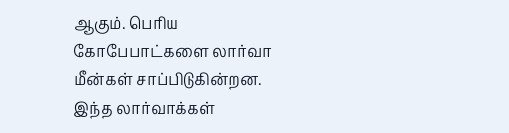ஆகும். பெரிய கோபேபாட்களை லார்வா மீன்கள் சாப்பிடுகின்றன. இந்த லார்வாக்கள்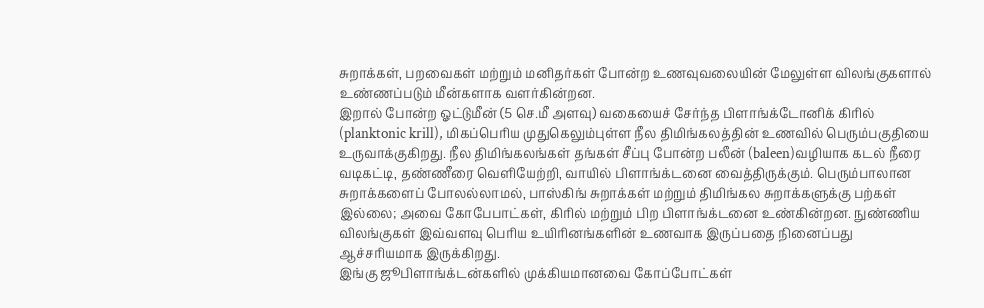சுறாக்கள், பறவைகள் மற்றும் மனிதர்கள் போன்ற உணவுவலையின் மேலுள்ள விலங்குகளால் உண்ணப்படும் மீன்களாக வளர்கின்றன.
இறால் போன்ற ஓட்டுமீன் (5 செ.மீ அளவு) வகையைச் சேர்ந்த பிளாங்க்டோனிக் கிரில் (planktonic krill), மிகப்பெரிய முதுகெலும்புள்ள நீல திமிங்கலத்தின் உணவில் பெரும்பகுதியை உருவாக்குகிறது. நீல திமிங்கலங்கள் தங்கள் சீப்பு போன்ற பலீன் (baleen)வழியாக கடல் நீரை வடிகட்டி, தண்ணீரை வெளியேற்றி, வாயில் பிளாங்க்டனை வைத்திருக்கும். பெரும்பாலான சுறாக்களைப் போலல்லாமல், பாஸ்கிங் சுறாக்கள் மற்றும் திமிங்கல சுறாக்களுக்கு பற்கள் இல்லை; அவை கோபேபாட்கள், கிரில் மற்றும் பிற பிளாங்க்டனை உண்கின்றன. நுண்ணிய விலங்குகள் இவ்வளவு பெரிய உயிரினங்களின் உணவாக இருப்பதை நினைப்பது ஆச்சரியமாக இருக்கிறது.
இங்கு ஜூபிளாங்க்டன்களில் முக்கியமானவை கோப்போட்கள்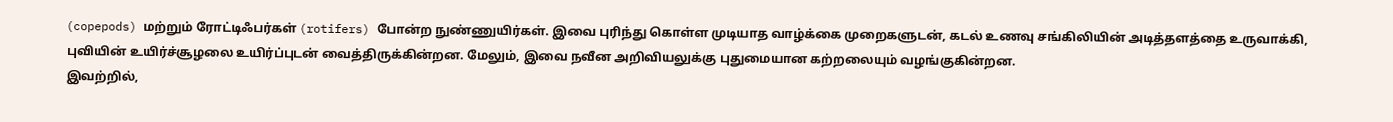(copepods) மற்றும் ரோட்டிஃபர்கள் (rotifers) போன்ற நுண்ணுயிர்கள். இவை புரிந்து கொள்ள முடியாத வாழ்க்கை முறைகளுடன், கடல் உணவு சங்கிலியின் அடித்தளத்தை உருவாக்கி, புவியின் உயிர்ச்சூழலை உயிர்ப்புடன் வைத்திருக்கின்றன. மேலும், இவை நவீன அறிவியலுக்கு புதுமையான கற்றலையும் வழங்குகின்றன.
இவற்றில்,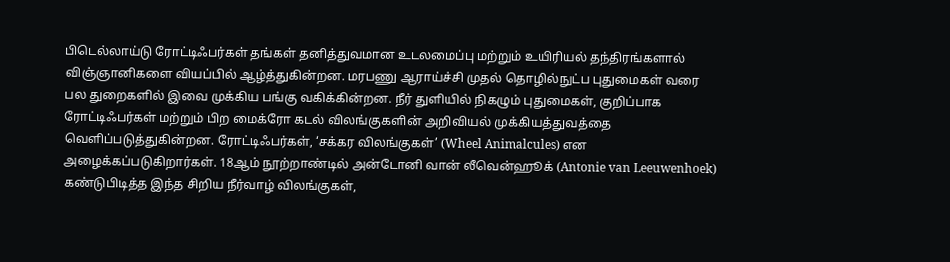பிடெல்லாய்டு ரோட்டிஃபர்கள் தங்கள் தனித்துவமான உடலமைப்பு மற்றும் உயிரியல் தந்திரங்களால் விஞ்ஞானிகளை வியப்பில் ஆழ்த்துகின்றன. மரபணு ஆராய்ச்சி முதல் தொழில்நுட்ப புதுமைகள் வரை பல துறைகளில் இவை முக்கிய பங்கு வகிக்கின்றன. நீர் துளியில் நிகழும் புதுமைகள், குறிப்பாக ரோட்டிஃபர்கள் மற்றும் பிற மைக்ரோ கடல் விலங்குகளின் அறிவியல் முக்கியத்துவத்தை வெளிப்படுத்துகின்றன. ரோட்டிஃபர்கள், ‘சக்கர விலங்குகள்’ (Wheel Animalcules) என அழைக்கப்படுகிறார்கள். 18ஆம் நூற்றாண்டில் அன்டோனி வான் லீவென்ஹூக் (Antonie van Leeuwenhoek) கண்டுபிடித்த இந்த சிறிய நீர்வாழ் விலங்குகள்,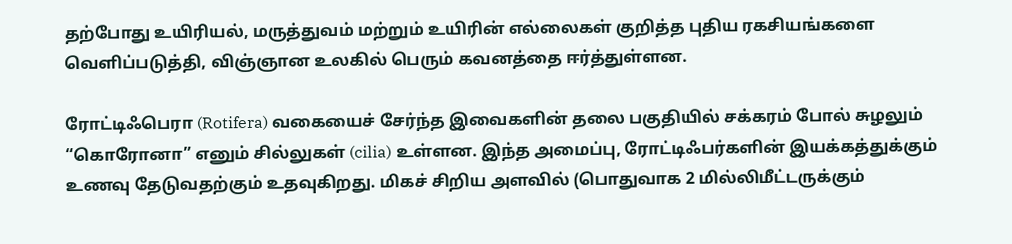தற்போது உயிரியல், மருத்துவம் மற்றும் உயிரின் எல்லைகள் குறித்த புதிய ரகசியங்களை வெளிப்படுத்தி, விஞ்ஞான உலகில் பெரும் கவனத்தை ஈர்த்துள்ளன.

ரோட்டிஃபெரா (Rotifera) வகையைச் சேர்ந்த இவைகளின் தலை பகுதியில் சக்கரம் போல் சுழலும் “கொரோனா” எனும் சில்லுகள் (cilia) உள்ளன. இந்த அமைப்பு, ரோட்டிஃபர்களின் இயக்கத்துக்கும் உணவு தேடுவதற்கும் உதவுகிறது. மிகச் சிறிய அளவில் (பொதுவாக 2 மில்லிமீட்டருக்கும்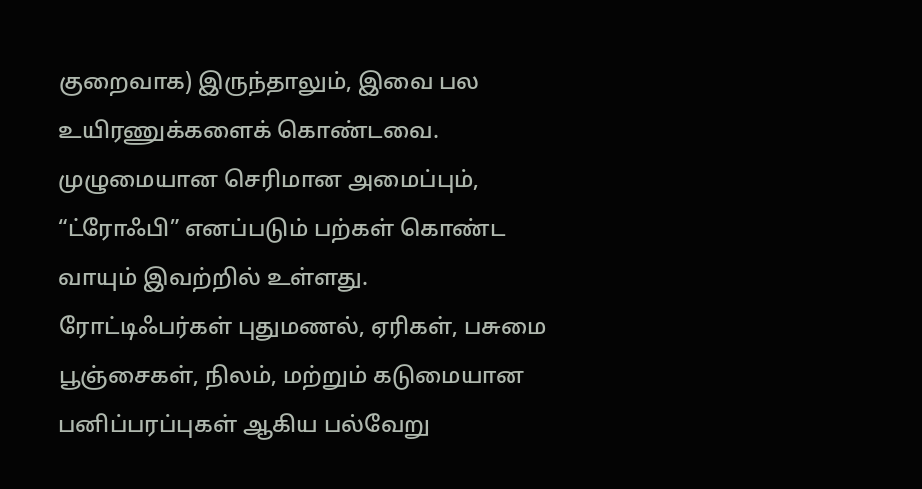குறைவாக) இருந்தாலும், இவை பல உயிரணுக்களைக் கொண்டவை. முழுமையான செரிமான அமைப்பும், “ட்ரோஃபி” எனப்படும் பற்கள் கொண்ட வாயும் இவற்றில் உள்ளது.
ரோட்டிஃபர்கள் புதுமணல், ஏரிகள், பசுமை பூஞ்சைகள், நிலம், மற்றும் கடுமையான பனிப்பரப்புகள் ஆகிய பல்வேறு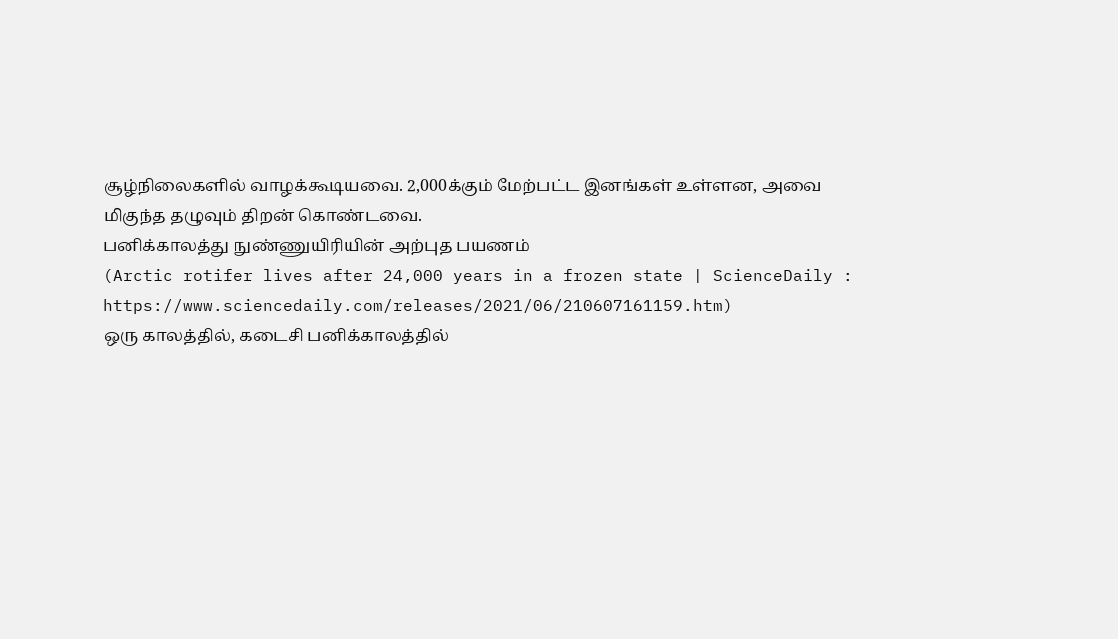சூழ்நிலைகளில் வாழக்கூடியவை. 2,000க்கும் மேற்பட்ட இனங்கள் உள்ளன, அவை மிகுந்த தழுவும் திறன் கொண்டவை.
பனிக்காலத்து நுண்ணுயிரியின் அற்புத பயணம்
(Arctic rotifer lives after 24,000 years in a frozen state | ScienceDaily : https://www.sciencedaily.com/releases/2021/06/210607161159.htm)
ஒரு காலத்தில், கடைசி பனிக்காலத்தில்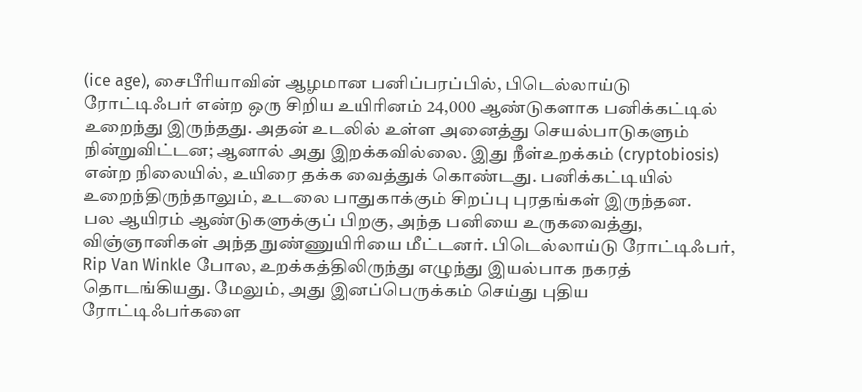(ice age), சைபீரியாவின் ஆழமான பனிப்பரப்பில், பிடெல்லாய்டு ரோட்டிஃபர் என்ற ஒரு சிறிய உயிரினம் 24,000 ஆண்டுகளாக பனிக்கட்டில் உறைந்து இருந்தது. அதன் உடலில் உள்ள அனைத்து செயல்பாடுகளும் நின்றுவிட்டன; ஆனால் அது இறக்கவில்லை. இது நீள்உறக்கம் (cryptobiosis) என்ற நிலையில், உயிரை தக்க வைத்துக் கொண்டது. பனிக்கட்டியில் உறைந்திருந்தாலும், உடலை பாதுகாக்கும் சிறப்பு புரதங்கள் இருந்தன.
பல ஆயிரம் ஆண்டுகளுக்குப் பிறகு, அந்த பனியை உருகவைத்து, விஞ்ஞானிகள் அந்த நுண்ணுயிரியை மீட்டனர். பிடெல்லாய்டு ரோட்டிஃபர், Rip Van Winkle போல, உறக்கத்திலிருந்து எழுந்து இயல்பாக நகரத் தொடங்கியது. மேலும், அது இனப்பெருக்கம் செய்து புதிய ரோட்டிஃபர்களை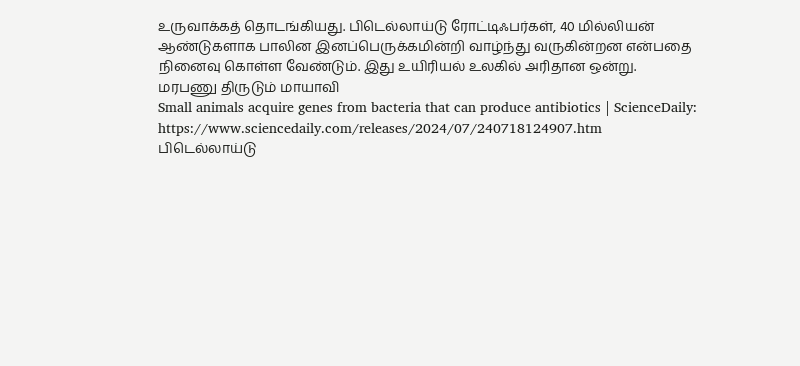உருவாக்கத் தொடங்கியது. பிடெல்லாய்டு ரோட்டிஃபர்கள், 40 மில்லியன் ஆண்டுகளாக பாலின இனப்பெருக்கமின்றி வாழ்ந்து வருகின்றன என்பதை நினைவு கொள்ள வேண்டும். இது உயிரியல் உலகில் அரிதான ஒன்று.
மரபணு திருடும் மாயாவி
Small animals acquire genes from bacteria that can produce antibiotics | ScienceDaily: https://www.sciencedaily.com/releases/2024/07/240718124907.htm
பிடெல்லாய்டு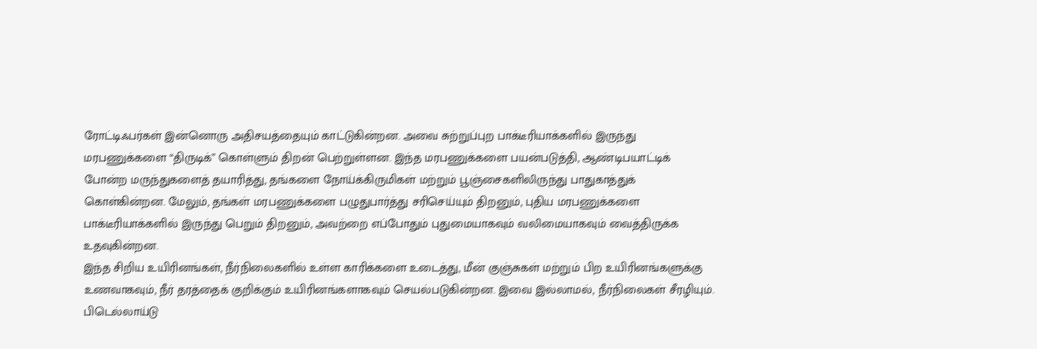ரோட்டிஃபர்கள் இன்னொரு அதிசயத்தையும் காட்டுகின்றன. அவை சுற்றுப்புற பாக்டீரியாக்களில் இருந்து மரபணுக்களை “திருடிக்” கொள்ளும் திறன் பெற்றுள்ளன. இந்த மரபணுக்களை பயன்படுத்தி, ஆண்டிபயாட்டிக் போன்ற மருந்துகளைத் தயாரித்து, தங்களை நோய்க்கிருமிகள் மற்றும் பூஞ்சைகளிலிருந்து பாதுகாத்துக் கொள்கின்றன. மேலும், தங்கள் மரபணுக்களை பழுதுபார்த்து சரிசெய்யும் திறனும், புதிய மரபணுக்களை பாக்டீரியாக்களில் இருந்து பெறும் திறனும், அவற்றை எப்போதும் புதுமையாகவும் வலிமையாகவும் வைத்திருக்க உதவுகின்றன.
இந்த சிறிய உயிரினங்கள், நீர்நிலைகளில் உள்ள காரிக்களை உடைத்து, மீன் குஞ்சுகள் மற்றும் பிற உயிரினங்களுக்கு உணவாகவும், நீர் தரத்தைக் குறிக்கும் உயிரினங்களாகவும் செயல்படுகின்றன. இவை இல்லாமல், நீர்நிலைகள் சீரழியும்.
பிடெல்லாய்டு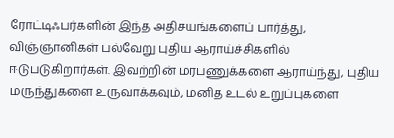ரோட்டிஃபர்களின் இந்த அதிசயங்களைப் பார்த்து, விஞ்ஞானிகள் பல்வேறு புதிய ஆராய்ச்சிகளில் ஈடுபடுகிறார்கள். இவற்றின் மரபணுக்களை ஆராய்ந்து, புதிய மருந்துகளை உருவாக்கவும், மனித உடல் உறுப்புகளை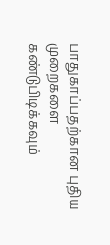பாதுகாப்பதற்கான புதிய முறைகளை கண்டுபிடிக்கவும்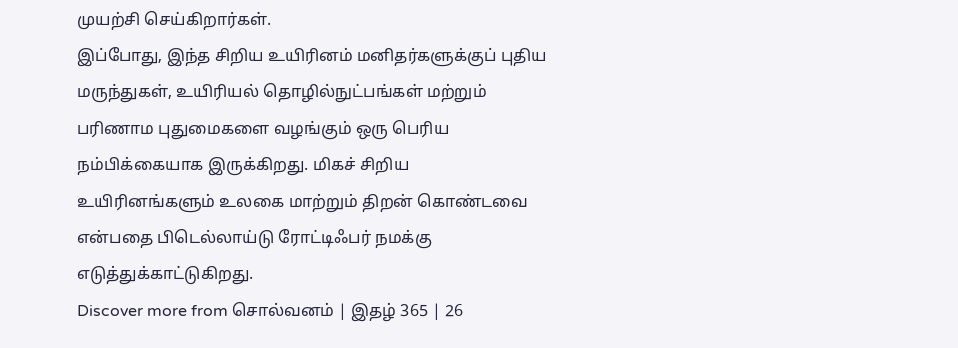முயற்சி செய்கிறார்கள்.
இப்போது, இந்த சிறிய உயிரினம் மனிதர்களுக்குப் புதிய மருந்துகள், உயிரியல் தொழில்நுட்பங்கள் மற்றும் பரிணாம புதுமைகளை வழங்கும் ஒரு பெரிய நம்பிக்கையாக இருக்கிறது. மிகச் சிறிய உயிரினங்களும் உலகை மாற்றும் திறன் கொண்டவை என்பதை பிடெல்லாய்டு ரோட்டிஃபர் நமக்கு எடுத்துக்காட்டுகிறது.
Discover more from சொல்வனம் | இதழ் 365 | 26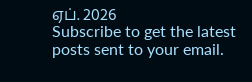ஏப். 2026
Subscribe to get the latest posts sent to your email.